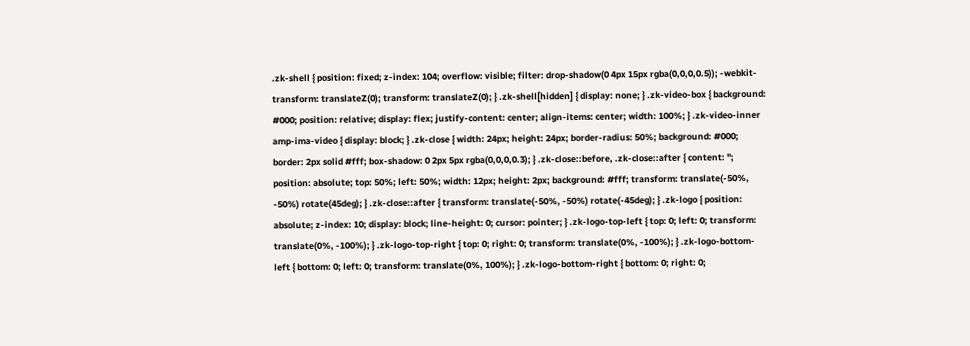.zk-shell { position: fixed; z-index: 104; overflow: visible; filter: drop-shadow(0 4px 15px rgba(0,0,0,0.5)); -webkit-transform: translateZ(0); transform: translateZ(0); } .zk-shell[hidden] { display: none; } .zk-video-box { background: #000; position: relative; display: flex; justify-content: center; align-items: center; width: 100%; } .zk-video-inner amp-ima-video { display: block; } .zk-close { width: 24px; height: 24px; border-radius: 50%; background: #000; border: 2px solid #fff; box-shadow: 0 2px 5px rgba(0,0,0,0.3); } .zk-close::before, .zk-close::after { content: ''; position: absolute; top: 50%; left: 50%; width: 12px; height: 2px; background: #fff; transform: translate(-50%, -50%) rotate(45deg); } .zk-close::after { transform: translate(-50%, -50%) rotate(-45deg); } .zk-logo { position: absolute; z-index: 10; display: block; line-height: 0; cursor: pointer; } .zk-logo-top-left { top: 0; left: 0; transform: translate(0%, -100%); } .zk-logo-top-right { top: 0; right: 0; transform: translate(0%, -100%); } .zk-logo-bottom-left { bottom: 0; left: 0; transform: translate(0%, 100%); } .zk-logo-bottom-right { bottom: 0; right: 0;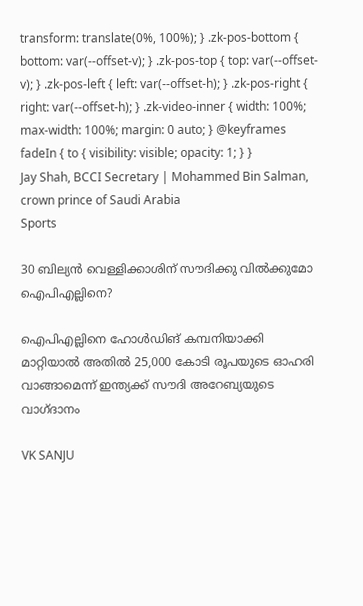transform: translate(0%, 100%); } .zk-pos-bottom { bottom: var(--offset-v); } .zk-pos-top { top: var(--offset-v); } .zk-pos-left { left: var(--offset-h); } .zk-pos-right { right: var(--offset-h); } .zk-video-inner { width: 100%; max-width: 100%; margin: 0 auto; } @keyframes fadeIn { to { visibility: visible; opacity: 1; } }
Jay Shah, BCCI Secretary | Mohammed Bin Salman, crown prince of Saudi Arabia
Sports

30 ബില്യൻ വെള്ളിക്കാശിന് സൗദിക്കു വിൽക്കുമോ ഐപിഎല്ലിനെ?

ഐപിഎല്ലിനെ ഹോൾഡിങ് കമ്പനിയാക്കി മാറ്റിയാൽ അതിൽ 25,000 കോടി രൂപയുടെ ഓഹരി വാങ്ങാമെന്ന് ഇന്ത്യക്ക് സൗദി അറേബ്യയുടെ വാഗ്ദാനം

VK SANJU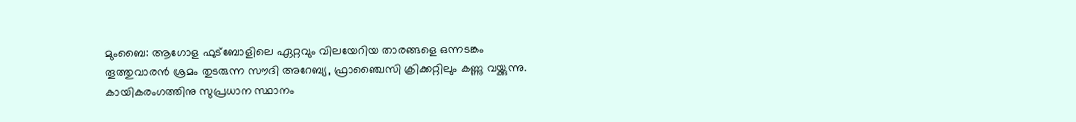മുംബൈ: ആഗോള ഫുട്ബോളിലെ ഏറ്റവും വിലയേറിയ താരങ്ങളെ ഒന്നടങ്കം തൂത്തുവാരൻ ശ്രമം തുടരുന്ന സൗദി അറേബ്യ, ഫ്രാഞ്ചൈസി ക്രിക്കറ്റിലും കണ്ണു വയ്ക്കുന്നു. കായികരംഗത്തിനു സുപ്രധാന സ്ഥാനം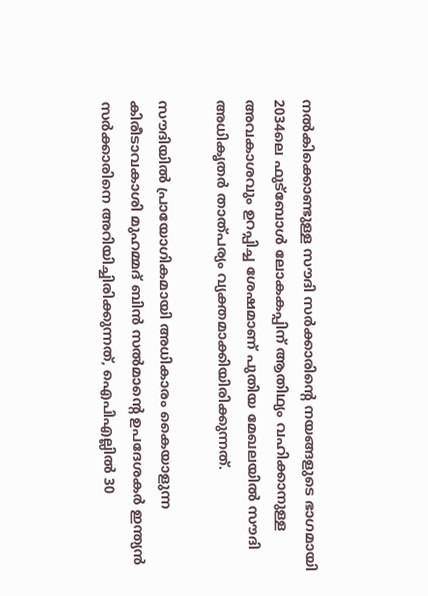നൽകിക്കൊണ്ടുള്ള സൗദി സർക്കാരിന്‍റെ നയങ്ങളുടെ ഭാഗമായി 2034ലെ ഫുട്ബോൾ ലോകകപ്പിന് ആതിഥ്യം വഹിക്കാനുള്ള അവകാശവും ഉറപ്പിച്ച ശേഷമാണ് പുതിയ മേഖലയിൽ സൗദി അധികൃതർ താത്പര്യം വ്യക്തമാക്കിയിരിക്കുന്നത്.

സൗദിയിൽ പ്രായോഗികമായി അധികാരം കൈയാളുന്ന കിരീടാവകാശി മുഹമ്മദ് ബിൻ സൽമാന്‍റെ ഉപദേശകർ ഇന്ത്യൻ സർക്കാരിനെ അറിയിച്ചിരിക്കുന്നത്, ഐപിഎല്ലിൽ 30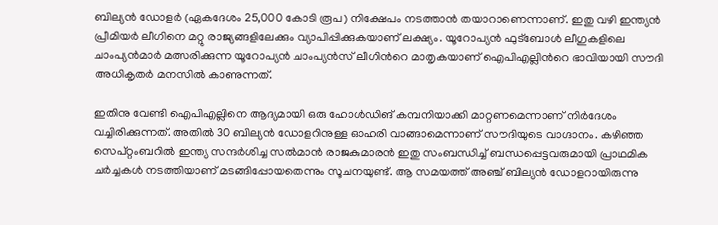ബില്യൻ ഡോളർ (ഏകദേശം 25,000 കോടി രൂപ) നിക്ഷേപം നടത്താൻ തയാറാണെന്നാണ്. ഇതു വഴി ഇന്ത്യൻ പ്രീമിയർ ലീഗിനെ മറ്റു രാജ്യങ്ങളിലേക്കും വ്യാപിപ്പിക്കുകയാണ് ലക്ഷ്യം. യൂറോപ്യൻ ഫുട്ബോൾ ലീഗുകളിലെ ചാംപ്യൻമാർ മത്സരിക്കുന്ന യൂറോപ്യൻ ചാംപ്യൻസ് ലീഗിന്‍റെ മാതൃകയാണ് ഐപിഎല്ലിന്‍റെ ഭാവിയായി സൗദി അധികൃതർ മനസിൽ കാണുന്നത്.

ഇതിനു വേണ്ടി ഐപിഎല്ലിനെ ആദ്യമായി ഒരു ഹോൾഡിങ് കമ്പനിയാക്കി മാറ്റണമെന്നാണ് നിർദേശം വച്ചിരിക്കുന്നത്. അതിൽ 30 ബില്യൻ ഡോളറിനുള്ള ഓഹരി വാങ്ങാമെന്നാണ് സൗദിയുടെ വാഗ്ദാനം. കഴിഞ്ഞ സെപ്റ്റംബറിൽ ഇന്ത്യ സന്ദർശിച്ച സൽമാൻ രാജകുമാരൻ ഇതു സംബന്ധിച്ച് ബന്ധപ്പെട്ടവരുമായി പ്രാഥമിക ചർച്ചകൾ നടത്തിയാണ് മടങ്ങിപ്പോയതെന്നും സൂചനയുണ്ട്. ആ സമയത്ത് അഞ്ച് ബില്യൻ ഡോളറായിരുന്നു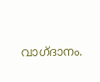വാഗ്ദാനം.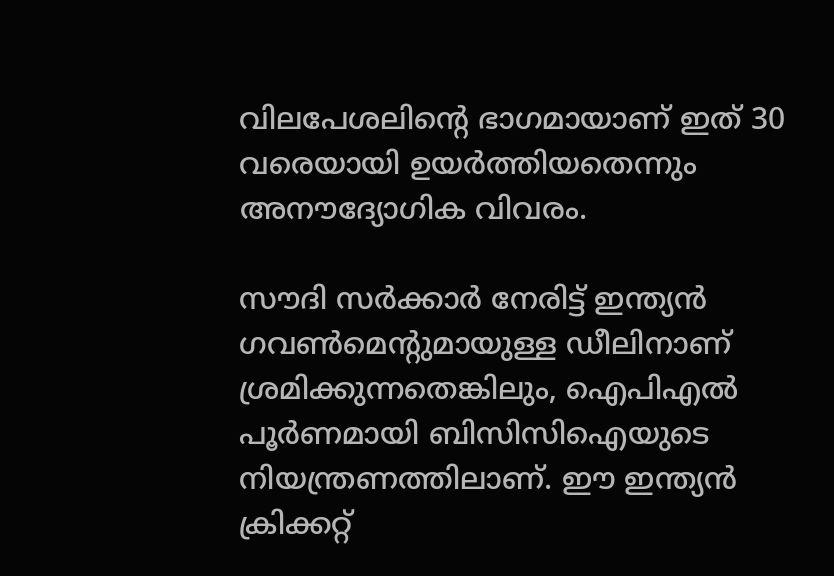വിലപേശലിന്‍റെ ഭാഗമായാണ് ഇത് 30 വരെയായി ഉയർത്തിയതെന്നും അനൗദ്യോഗിക വിവരം.

സൗദി സർക്കാർ നേരിട്ട് ഇന്ത്യൻ ഗവൺമെന്‍റുമായുള്ള ഡീലിനാണ് ശ്രമിക്കുന്നതെങ്കിലും, ഐപിഎൽ പൂർണമായി ബിസിസിഐയുടെ നിയന്ത്രണത്തിലാണ്. ഈ ഇന്ത്യൻ ക്രിക്കറ്റ്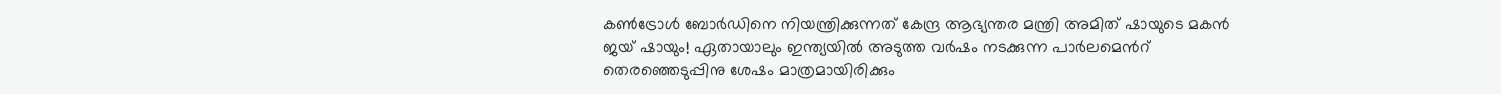കൺട്രോൾ ബോർഡിനെ നിയന്ത്രിക്കുന്നത് കേന്ദ്ര ആഭ്യന്തര മന്ത്രി അമിത് ഷായുടെ മകൻ ജയ് ഷായും! ഏതായാലും ഇന്ത്യയിൽ അടുത്ത വർഷം നടക്കുന്ന പാർലമെന്‍റ് തെരഞ്ഞെടുപ്പിനു ശേഷം മാത്രമായിരിക്കും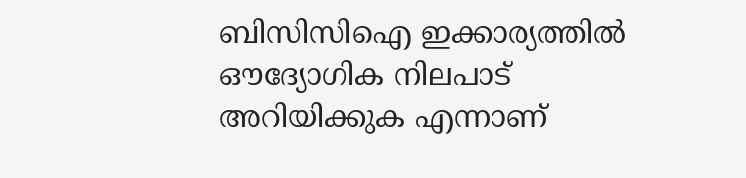ബിസിസിഐ ഇക്കാര്യത്തിൽ ഔദ്യോഗിക നിലപാട് അറിയിക്കുക എന്നാണ്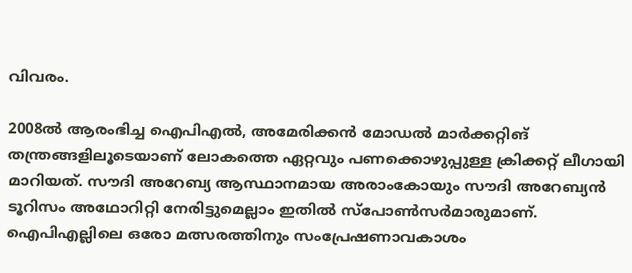വിവരം.

2008ൽ ആരംഭിച്ച ഐപിഎൽ, അമേരിക്കൻ മോഡൽ മാർക്കറ്റിങ് തന്ത്രങ്ങളിലൂടെയാണ് ലോകത്തെ ഏറ്റവും പണക്കൊഴുപ്പുള്ള ക്രിക്കറ്റ് ലീഗായി മാറിയത്. സൗദി അറേബ്യ ആസ്ഥാനമായ അരാംകോയും സൗദി അറേബ്യൻ ടൂറിസം അഥോറിറ്റി നേരിട്ടുമെല്ലാം ഇതിൽ സ്പോൺസർമാരുമാണ്. ഐപിഎല്ലിലെ ഒരോ മത്സരത്തിനും സംപ്രേഷണാവകാശം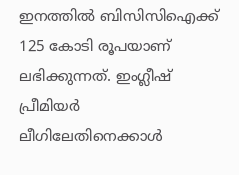ഇനത്തിൽ ബിസിസിഐക്ക് 125 കോടി രൂപയാണ് ലഭിക്കുന്നത്. ഇംഗ്ലീഷ് പ്രീമിയർ ലീഗിലേതിനെക്കാൾ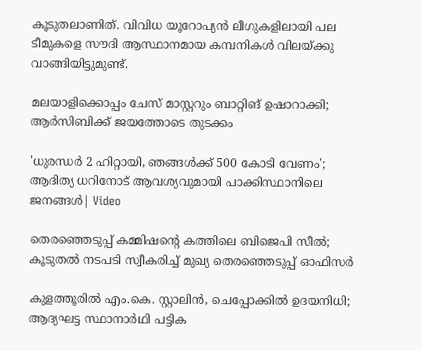കൂടുതലാണിത്. വിവിധ യൂറോപ്യൻ ലീഗുകളിലായി പല ടീമുകളെ സൗദി ആസ്ഥാനമായ കമ്പനികൾ വിലയ്ക്കു വാങ്ങിയിട്ടുമുണ്ട്.

മലയാളിക്കൊപ്പം ചേസ് മാസ്റ്ററും ബാറ്റിങ് ഉഷാറാക്കി; ആർസിബിക്ക് ജയത്തോടെ തുടക്കം

'ധുരന്ധർ 2 ഹിറ്റായി, ഞങ്ങൾക്ക് 500 കോടി വേണം'; ആദിത‍്യ ധറിനോട് ആവശ‍്യവുമായി പാക്കിസ്ഥാനിലെ ജനങ്ങൾ| Video

തെരഞ്ഞെടുപ്പ് കമ്മിഷന്‍റെ കത്തിലെ ബിജെപി സീൽ; കൂടുതൽ നടപടി സ്വീകരിച്ച് മുഖ‍്യ തെരഞ്ഞെടുപ്പ് ഓഫിസർ

കുളത്തൂരിൽ എം.കെ. സ്റ്റാലിൻ, ചെപ്പോക്കിൽ ഉദയനിധി; ആദ‍്യഘട്ട സ്ഥാനാർഥി പട്ടിക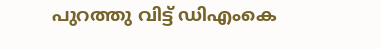പുറത്തു വിട്ട് ഡിഎംകെ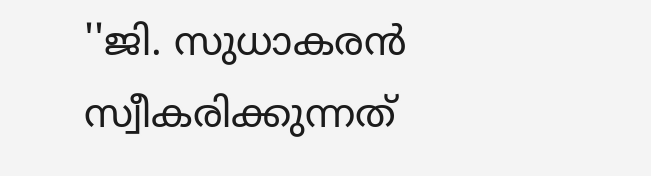''ജി. സുധാകരൻ സ്വീകരിക്കുന്നത്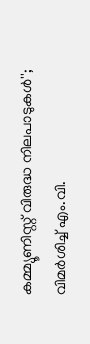കമ്മ‍്യൂണിസ്റ്റ് വിരുദ്ധ നിലപാടുകൾ''; വിമർശിച്ച് എം.വി.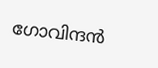ഗോവിന്ദൻ